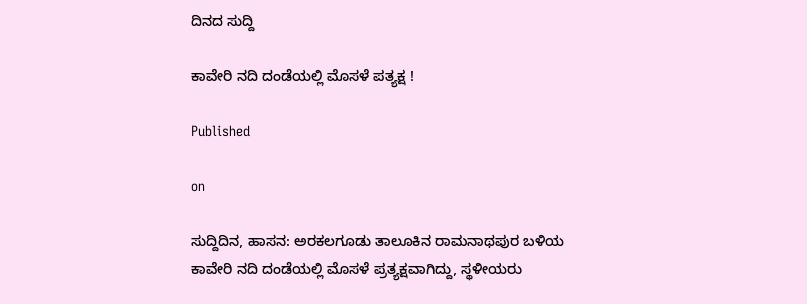ದಿನದ ಸುದ್ದಿ

ಕಾವೇರಿ ನದಿ ದಂಡೆಯಲ್ಲಿ ಮೊಸಳೆ ಪತ್ಯಕ್ಷ !

Published

on

ಸುದ್ದಿದಿನ, ಹಾಸನ: ಅರಕಲಗೂಡು ತಾಲೂಕಿನ ರಾಮನಾಥಪುರ ಬಳಿಯ ಕಾವೇರಿ ನದಿ ದಂಡೆಯಲ್ಲಿ ಮೊಸಳೆ ಪ್ರತ್ಯಕ್ಷವಾಗಿದ್ದು, ಸ್ಥಳೀಯರು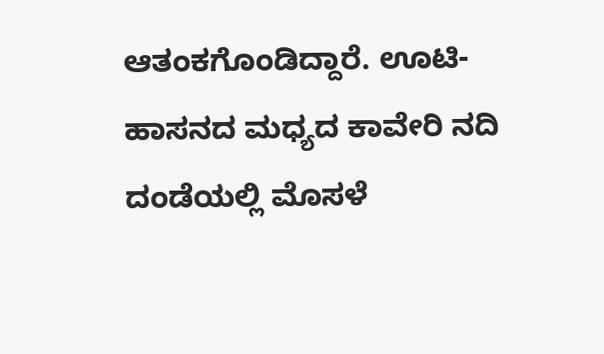ಆತಂಕಗೊಂಡಿದ್ದಾರೆ. ಊಟಿ-ಹಾಸನದ ಮಧ್ಯದ ಕಾವೇರಿ ನದಿ ದಂಡೆಯಲ್ಲಿ ಮೊಸಳೆ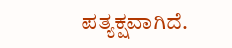ಪತ್ಯಕ್ಷವಾಗಿದೆ.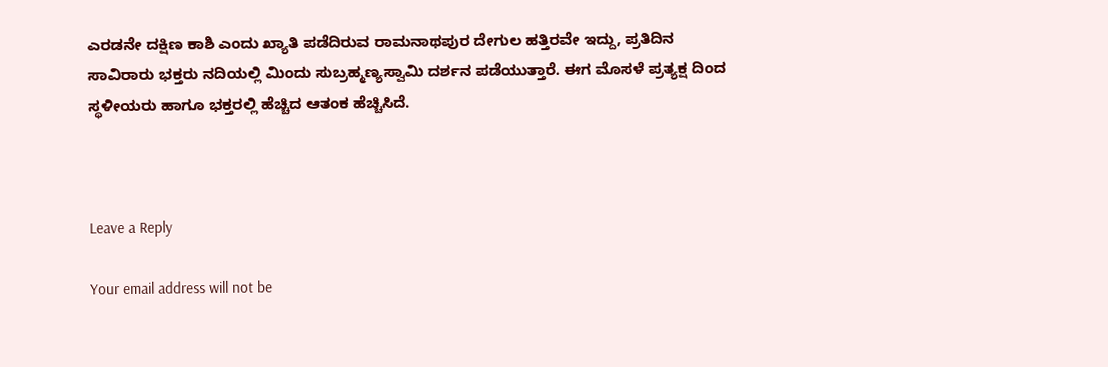ಎರಡನೇ ದಕ್ಷಿಣ ಕಾಶಿ ಎಂದು ಖ್ಯಾತಿ ಪಡೆದಿರುವ ರಾಮನಾಥಪುರ ದೇಗುಲ ಹತ್ತಿರವೇ ಇದ್ದು, ಪ್ರತಿದಿನ ಸಾವಿರಾರು ಭಕ್ತರು ನದಿಯಲ್ಲಿ ಮಿಂದು ಸುಬ್ರಹ್ಮಣ್ಯಸ್ವಾಮಿ ದರ್ಶನ ಪಡೆಯುತ್ತಾರೆ. ಈಗ ಮೊಸಳೆ ಪ್ರತ್ಯಕ್ಷ ದಿಂದ ಸ್ಥಳೀಯರು ಹಾಗೂ ಭಕ್ತರಲ್ಲಿ ಹೆಚ್ಚಿದ ಆತಂಕ ಹೆಚ್ಚಿಸಿದೆ.



Leave a Reply

Your email address will not be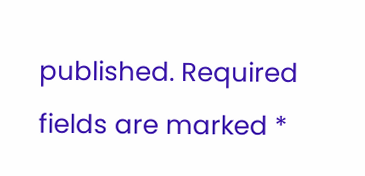published. Required fields are marked *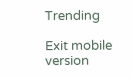Trending

Exit mobile version